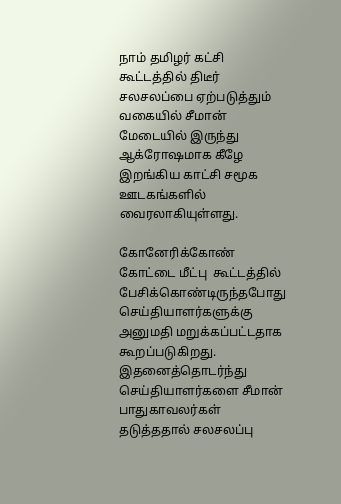நாம் தமிழர் கட்சி கூட்டத்தில் திடீர் சலசலப்பை ஏற்படுத்தும் வகையில் சீமான் மேடையில் இருந்து ஆக்ரோஷமாக கீழே இறங்கிய காட்சி சமூக ஊடகங்களில் வைரலாகியுள்ளது.

கோனேரிக்கோண் கோட்டை மீட்பு  கூட்டத்தில் பேசிக்கொண்டிருந்தபோது செய்தியாளர்களுக்கு அனுமதி மறுக்கப்பட்டதாக கூறப்படுகிறது. இதனைத்தொடர்ந்து செய்தியாளர்களை சீமான் பாதுகாவலர்கள் தடுத்ததால் சலசலப்பு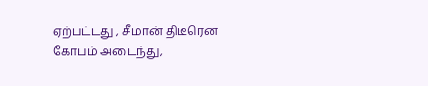ஏற்பட்டது , சீமான் திடீரென கோபம் அடைந்து,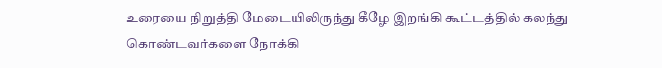உரையை நிறுத்தி மேடையிலிருந்து கீழே இறங்கி கூட்டத்தில் கலந்து கொண்டவர்களை நோக்கி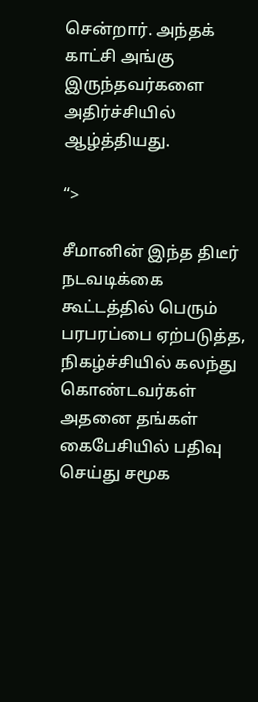சென்றார். அந்தக் காட்சி அங்கு இருந்தவர்களை அதிர்ச்சியில் ஆழ்த்தியது.

“>

சீமானின் இந்த திடீர் நடவடிக்கை கூட்டத்தில் பெரும் பரபரப்பை ஏற்படுத்த, நிகழ்ச்சியில் கலந்து கொண்டவர்கள் அதனை தங்கள் கைபேசியில் பதிவு செய்து சமூக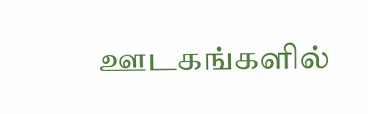ஊடகங்களில்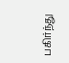பகிர்ந்து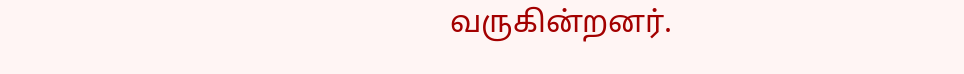வருகின்றனர்.